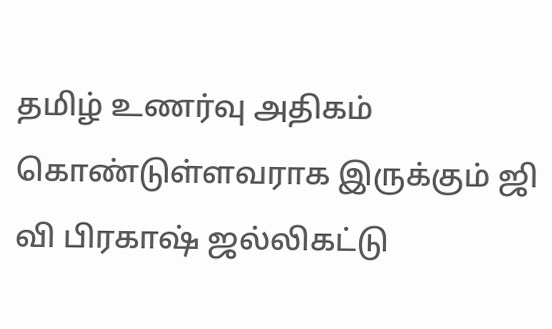தமிழ் உணர்வு அதிகம் கொண்டுள்ளவராக இருக்கும் ஜி வி பிரகாஷ் ஜல்லிகட்டு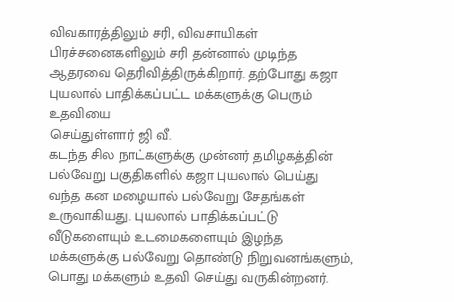விவகாரத்திலும் சரி, விவசாயிகள் பிரச்சனைகளிலும் சரி தன்னால் முடிந்த ஆதரவை தெரிவித்திருக்கிறார். தற்போது கஜா புயலால் பாதிக்கப்பட்ட மக்களுக்கு பெரும் உதவியை
செய்துள்ளார் ஜி வீ.
கடந்த சில நாட்களுக்கு முன்னர் தமிழகத்தின் பல்வேறு பகுதிகளில் கஜா புயலால் பெய்து வந்த கன மழையால் பல்வேறு சேதங்கள் உருவாகியது. புயலால் பாதிக்கப்பட்டு வீடுகளையும் உடமைகளையும் இழந்த மக்களுக்கு பல்வேறு தொண்டு நிறுவனங்களும், பொது மக்களும் உதவி செய்து வருகின்றனர்.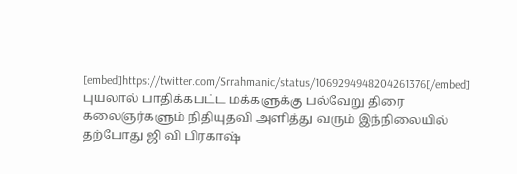[embed]https://twitter.com/Srrahmanic/status/1069294948204261376[/embed]
புயலால் பாதிக்கபட்ட மக்களுக்கு பல்வேறு திரை கலைஞர்களும் நிதியுதவி அளித்து வரும் இந்நிலையில் தற்போது ஜி வி பிரகாஷ்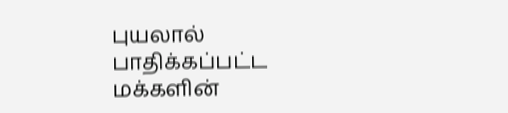புயலால் பாதிக்கப்பட்ட மக்களின்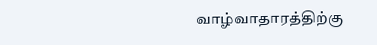வாழ்வாதாரத்திற்கு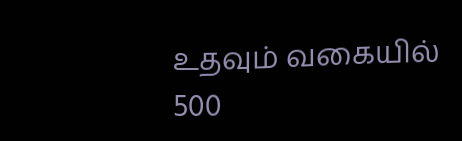உதவும் வகையில் 500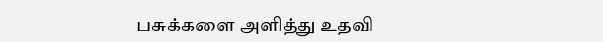பசுக்களை அளித்து உதவி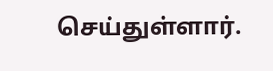செய்துள்ளார்.